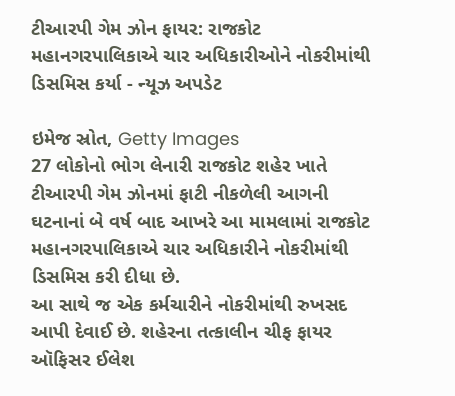ટીઆરપી ગેમ ઝોન ફાયર: રાજકોટ મહાનગરપાલિકાએ ચાર અધિકારીઓને નોકરીમાંથી ડિસમિસ કર્યા - ન્યૂઝ અપડેટ

ઇમેજ સ્રોત, Getty Images
27 લોકોનો ભોગ લેનારી રાજકોટ શહેર ખાતે ટીઆરપી ગેમ ઝોનમાં ફાટી નીકળેલી આગની ઘટનાનાં બે વર્ષ બાદ આખરે આ મામલામાં રાજકોટ મહાનગરપાલિકાએ ચાર અધિકારીને નોકરીમાંથી ડિસમિસ કરી દીધા છે.
આ સાથે જ એક કર્મચારીને નોકરીમાંથી રુખસદ આપી દેવાઈ છે. શહેરના તત્કાલીન ચીફ ફાયર ઑફિસર ઈલેશ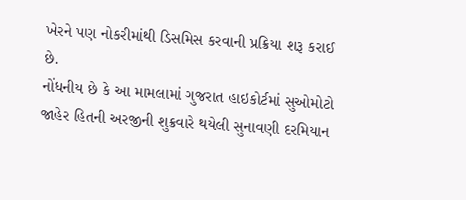ખેરને પણ નોકરીમાંથી ડિસમિસ કરવાની પ્રક્રિયા શરૂ કરાઈ છે.
નોંધનીય છે કે આ મામલામાં ગુજરાત હાઇકોર્ટમાં સુઓમોટો જાહેર હિતની અરજીની શુક્રવારે થયેલી સુનાવણી દરમિયાન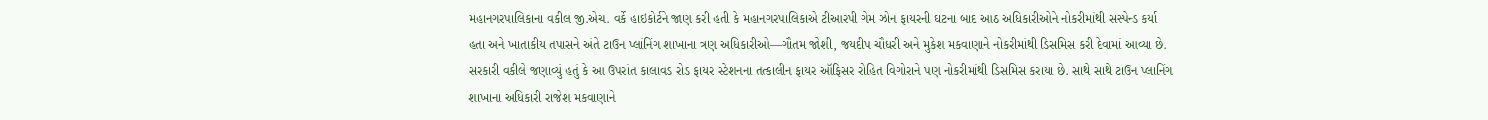મહાનગરપાલિકાના વકીલ જી.એચ. વર્કે હાઇકોર્ટને જાણ કરી હતી કે મહાનગરપાલિકાએ ટીઆરપી ગેમ ઝોન ફાયરની ઘટના બાદ આઠ અધિકારીઓને નોકરીમાંથી સસ્પેન્ડ કર્યા હતા અને ખાતાકીય તપાસને અંતે ટાઉન પ્લાંનિંગ શાખાના ત્રણ અધિકારીઓ—ગૌતમ જોશી, જયદીપ ચૌધરી અને મુકેશ મકવાણાને નોકરીમાંથી ડિસમિસ કરી દેવામાં આવ્યા છે.
સરકારી વકીલે જણાવ્યું હતું કે આ ઉપરાંત કાલાવડ રોડ ફાયર સ્ટેશનના તત્કાલીન ફાયર ઑફિસર રોહિત વિગોરાને પણ નોકરીમાંથી ડિસમિસ કરાયા છે. સાથે સાથે ટાઉન પ્લાનિંગ શાખાના અધિકારી રાજેશ મકવાણાને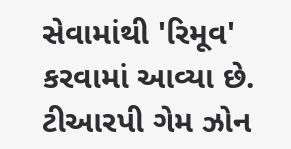સેવામાંથી 'રિમૂવ' કરવામાં આવ્યા છે.
ટીઆરપી ગેમ ઝોન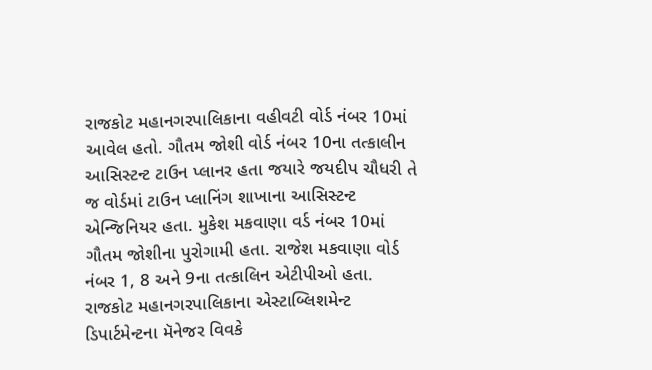રાજકોટ મહાનગરપાલિકાના વહીવટી વોર્ડ નંબર 10માં આવેલ હતો. ગૌતમ જોશી વોર્ડ નંબર 10ના તત્કાલીન આસિસ્ટન્ટ ટાઉન પ્લાનર હતા જયારે જયદીપ ચૌધરી તે જ વોર્ડમાં ટાઉન પ્લાનિંગ શાખાના આસિસ્ટન્ટ એન્જિનિયર હતા. મુકેશ મકવાણા વર્ડ નંબર 10માં ગૌતમ જોશીના પુરોગામી હતા. રાજેશ મકવાણા વોર્ડ નંબર 1, 8 અને 9ના તત્કાલિન એટીપીઓ હતા.
રાજકોટ મહાનગરપાલિકાના એસ્ટાબ્લિશમેન્ટ ડિપાર્ટમેન્ટના મૅનેજર વિવકે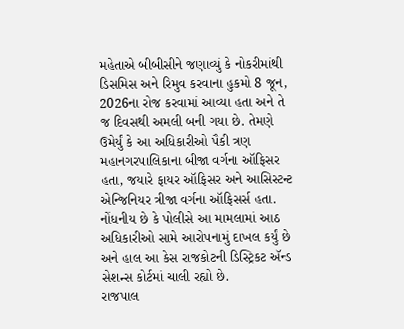મહેતાએ બીબીસીને જણાવ્યું કે નોકરીમાંથી ડિસમિસ અને રિમુવ કરવાના હુકમો 8 જૂન, 2026ના રોજ કરવામાં આવ્યા હતા અને તે જ દિવસથી અમલી બની ગયા છે. તેમણે ઉમેર્યું કે આ અધિકારીઓ પૈકી ત્રણ મહાનગરપાલિકાના બીજા વર્ગના ઑફિસર હતા, જયારે ફાયર ઑફિસર અને આસિસ્ટન્ટ એન્જિનિયર ત્રીજા વર્ગના ઑફિસર્સ હતા.
નોંધનીય છે કે પોલીસે આ મામલામાં આઠ અધિકારીઓ સામે આરોપનામું દાખલ કર્યું છે અને હાલ આ કેસ રાજકોટની ડિસ્ટ્રિકટ ઍન્ડ સેશન્સ કોર્ટમાં ચાલી રહ્યો છે.
રાજપાલ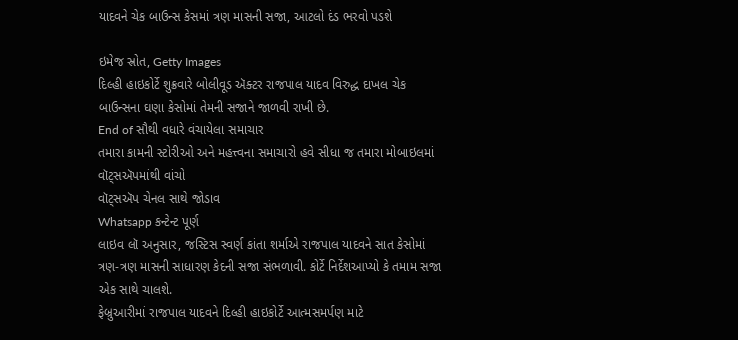યાદવને ચેક બાઉન્સ કેસમાં ત્રણ માસની સજા, આટલો દંડ ભરવો પડશે

ઇમેજ સ્રોત, Getty Images
દિલ્હી હાઇકોર્ટે શુક્રવારે બોલીવૂડ ઍક્ટર રાજપાલ યાદવ વિરુદ્ધ દાખલ ચેક બાઉન્સના ઘણા કેસોમાં તેમની સજાને જાળવી રાખી છે.
End of સૌથી વધારે વંચાયેલા સમાચાર
તમારા કામની સ્ટોરીઓ અને મહત્ત્વના સમાચારો હવે સીધા જ તમારા મોબાઇલમાં વૉટ્સઍપમાંથી વાંચો
વૉટ્સઍપ ચેનલ સાથે જોડાવ
Whatsapp કન્ટેન્ટ પૂર્ણ
લાઇવ લૉ અનુસાર, જસ્ટિસ સ્વર્ણ કાંતા શર્માએ રાજપાલ યાદવને સાત કેસોમાં ત્રણ-ત્રણ માસની સાધારણ કેદની સજા સંભળાવી. કોર્ટે નિર્દેશઆપ્યો કે તમામ સજા એક સાથે ચાલશે.
ફેબ્રુઆરીમાં રાજપાલ યાદવને દિલ્હી હાઇકોર્ટે આત્મસમર્પણ માટે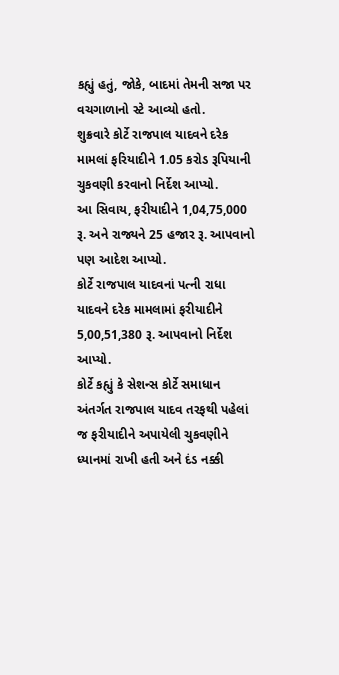કહ્યું હતું, જોકે, બાદમાં તેમની સજા પર વચગાળાનો સ્ટે આવ્યો હતો.
શુક્રવારે કોર્ટે રાજપાલ યાદવને દરેક મામલાં ફરિયાદીને 1.05 કરોડ રૂપિયાની ચુકવણી કરવાનો નિર્દેશ આપ્યો.
આ સિવાય, ફરીયાદીને 1,04,75,000 રૂ. અને રાજ્યને 25 હજાર રૂ. આપવાનો પણ આદેશ આપ્યો.
કોર્ટે રાજપાલ યાદવનાં પત્ની રાધા યાદવને દરેક મામલામાં ફરીયાદીને 5,00,51,380 રૂ. આપવાનો નિર્દેશ આપ્યો.
કોર્ટે કહ્યું કે સેશન્સ કોર્ટે સમાધાન અંતર્ગત રાજપાલ યાદવ તરફથી પહેલાં જ ફરીયાદીને અપાયેલી ચુકવણીને ધ્યાનમાં રાખી હતી અને દંડ નક્કી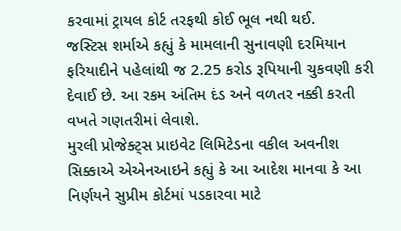કરવામાં ટ્રાયલ કોર્ટ તરફથી કોઈ ભૂલ નથી થઈ.
જસ્ટિસ શર્માએ કહ્યું કે મામલાની સુનાવણી દરમિયાન ફરિયાદીને પહેલાંથી જ 2.25 કરોડ રૂપિયાની ચુકવણી કરી દેવાઈ છે. આ રકમ અંતિમ દંડ અને વળતર નક્કી કરતી વખતે ગણતરીમાં લેવાશે.
મુરલી પ્રોજેક્ટ્સ પ્રાઇવેટ લિમિટેડના વકીલ અવનીશ સિક્કાએ એએનઆઇને કહ્યું કે આ આદેશ માનવા કે આ નિર્ણયને સુપ્રીમ કોર્ટમાં પડકારવા માટે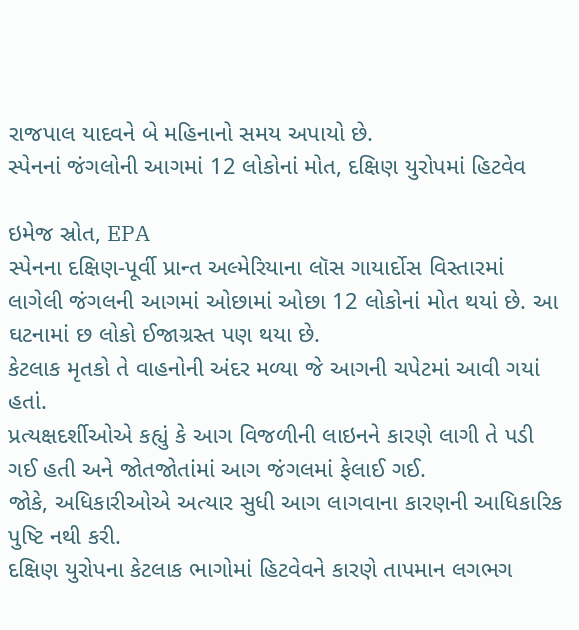રાજપાલ યાદવને બે મહિનાનો સમય અપાયો છે.
સ્પેનનાં જંગલોની આગમાં 12 લોકોનાં મોત, દક્ષિણ યુરોપમાં હિટવેવ

ઇમેજ સ્રોત, EPA
સ્પેનના દક્ષિણ-પૂર્વી પ્રાન્ત અલ્મેરિયાના લૉસ ગાયાર્દોસ વિસ્તારમાં લાગેલી જંગલની આગમાં ઓછામાં ઓછા 12 લોકોનાં મોત થયાં છે. આ ઘટનામાં છ લોકો ઈજાગ્રસ્ત પણ થયા છે.
કેટલાક મૃતકો તે વાહનોની અંદર મળ્યા જે આગની ચપેટમાં આવી ગયાં હતાં.
પ્રત્યક્ષદર્શીઓએ કહ્યું કે આગ વિજળીની લાઇનને કારણે લાગી તે પડી ગઈ હતી અને જોતજોતાંમાં આગ જંગલમાં ફેલાઈ ગઈ.
જોકે, અધિકારીઓએ અત્યાર સુધી આગ લાગવાના કારણની આધિકારિક પુષ્ટિ નથી કરી.
દક્ષિણ યુરોપના કેટલાક ભાગોમાં હિટવેવને કારણે તાપમાન લગભગ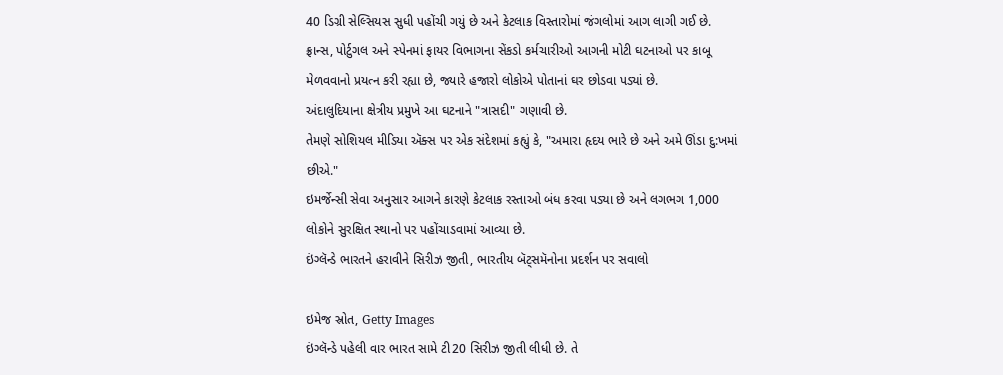40 ડિગ્રી સેલ્સિયસ સુધી પહોંચી ગયું છે અને કેટલાક વિસ્તારોમાં જંગલોમાં આગ લાગી ગઈ છે.
ફ્રાન્સ, પોર્ટુગલ અને સ્પેનમાં ફાયર વિભાગના સેંકડો કર્મચારીઓ આગની મોટી ઘટનાઓ પર કાબૂ મેળવવાનો પ્રયત્ન કરી રહ્યા છે, જ્યારે હજારો લોકોએ પોતાનાં ઘર છોડવા પડ્યાં છે.
અંદાલુદિયાના ક્ષેત્રીય પ્રમુખે આ ઘટનાને "ત્રાસદી" ગણાવી છે.
તેમણે સોશિયલ મીડિયા ઍક્સ પર એક સંદેશમાં કહ્યું કે, "અમારા હૃદય ભારે છે અને અમે ઊંડા દુ:ખમાં છીએ."
ઇમર્જેન્સી સેવા અનુસાર આગને કારણે કેટલાક રસ્તાઓ બંધ કરવા પડ્યા છે અને લગભગ 1,000 લોકોને સુરક્ષિત સ્થાનો પર પહોંચાડવામાં આવ્યા છે.
ઇંગ્લૅન્ડે ભારતને હરાવીને સિરીઝ જીતી, ભારતીય બૅટ્સમૅનોના પ્રદર્શન પર સવાલો

ઇમેજ સ્રોત, Getty Images
ઇંગ્લૅન્ડે પહેલી વાર ભારત સામે ટી20 સિરીઝ જીતી લીધી છે. તે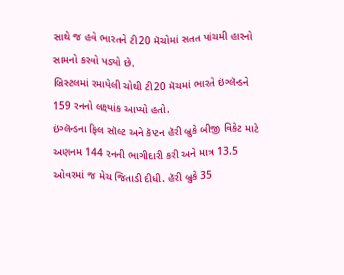સાથે જ હવે ભારતને ટી20 મૅચોમાં સતત પાંચમી હારનો સામનો કરવો પડ્યો છે.
બ્રિસ્ટલમાં રમાયેલી ચોથી ટી20 મૅચમાં ભારતે ઇંગ્લૅન્ડને 159 રનનો લક્ષ્યાંક આપ્યો હતો.
ઇંગ્લૅન્ડના ફિલ સૉલ્ટ અને કૅપ્ટન હૅરી બ્રુકે બીજી વિકેટ માટે અણનમ 144 રનની ભાગીદારી કરી અને માત્ર 13.5 ઓવરમાં જ મેચ જિતાડી દીધી. હૅરી બ્રુકે 35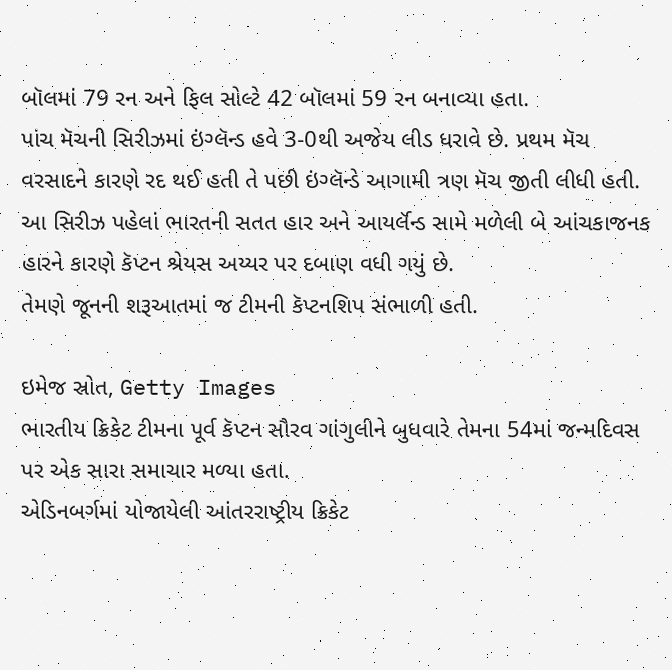બૉલમાં 79 રન અને ફિલ સોલ્ટે 42 બૉલમાં 59 રન બનાવ્યા હતા.
પાંચ મૅચની સિરીઝમાં ઇંગ્લૅન્ડ હવે 3-0થી અજેય લીડ ધરાવે છે. પ્રથમ મૅચ વરસાદને કારણે રદ થઈ હતી તે પછી ઇંગ્લૅન્ડે આગામી ત્રણ મૅચ જીતી લીધી હતી.
આ સિરીઝ પહેલાં ભારતની સતત હાર અને આયર્લૅન્ડ સામે મળેલી બે આંચકાજનક હારને કારણે કૅપ્ટન શ્રેયસ અય્યર પર દબાણ વધી ગયું છે.
તેમણે જૂનની શરૂઆતમાં જ ટીમની કૅપ્ટનશિપ સંભાળી હતી.

ઇમેજ સ્રોત, Getty Images
ભારતીય ક્રિકેટ ટીમના પૂર્વ કૅપ્ટન સૌરવ ગાંગુલીને બુધવારે તેમના 54માં જન્મદિવસ પર એક સારા સમાચાર મળ્યા હતા.
એડિનબર્ગમાં યોજાયેલી આંતરરાષ્ટ્રીય ક્રિકેટ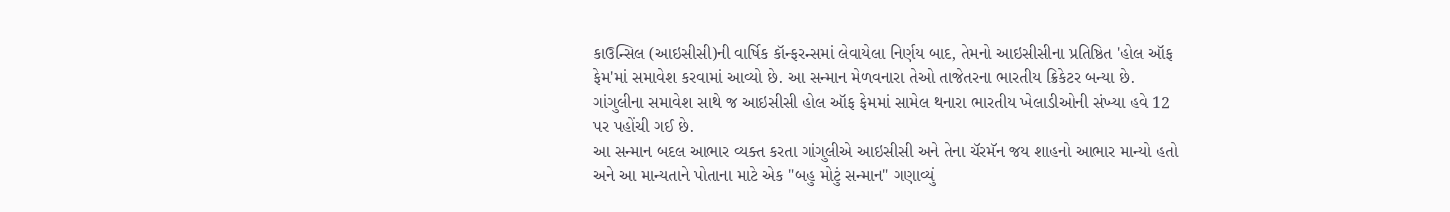કાઉન્સિલ (આઇસીસી)ની વાર્ષિક કૉન્ફરન્સમાં લેવાયેલા નિર્ણય બાદ, તેમનો આઇસીસીના પ્રતિષ્ઠિત 'હોલ ઑફ ફેમ'માં સમાવેશ કરવામાં આવ્યો છે. આ સન્માન મેળવનારા તેઓ તાજેતરના ભારતીય ક્રિકેટર બન્યા છે.
ગાંગુલીના સમાવેશ સાથે જ આઇસીસી હોલ ઑફ ફેમમાં સામેલ થનારા ભારતીય ખેલાડીઓની સંખ્યા હવે 12 પર પહોંચી ગઈ છે.
આ સન્માન બદલ આભાર વ્યક્ત કરતા ગાંગુલીએ આઇસીસી અને તેના ચૅરમૅન જય શાહનો આભાર માન્યો હતો અને આ માન્યતાને પોતાના માટે એક "બહુ મોટું સન્માન" ગણાવ્યું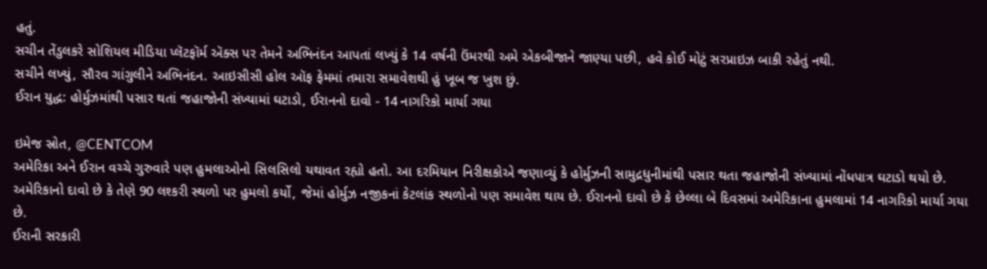હતું.
સચીન તેંડુલકરે સોશિયલ મીડિયા પ્લૅટફૉર્મ ઍક્સ પર તેમને અભિનંદન આપતાં લખ્યું કે 14 વર્ષની ઉંમરથી અમે એકબીજાને જાણ્યા પછી, હવે કોઈ મોટું સરપ્રાઇઝ બાકી રહેતું નથી.
સચીને લખ્યું, સૌરવ ગાંગુલીને અભિનંદન. આઇસીસી હોલ ઑફ ફેમમાં તમારા સમાવેશથી હું ખૂબ જ ખુશ છું.
ઈરાન યુદ્ધ: હોર્મુઝમાંથી પસાર થતાં જહાજોની સંખ્યામાં ઘટાડો, ઈરાનનો દાવો - 14 નાગરિકો માર્યા ગયા

ઇમેજ સ્રોત, @CENTCOM
અમેરિકા અને ઈરાન વચ્ચે ગુરુવારે પણ હુમલાઓનો સિલસિલો યથાવત રહ્યો હતો. આ દરમિયાન નિરીક્ષકોએ જણાવ્યું કે હોર્મુઝની સામુદ્રધુનીમાંથી પસાર થતા જહાજોની સંખ્યામાં નોંધપાત્ર ઘટાડો થયો છે.
અમેરિકાનો દાવો છે કે તેણે 90 લશ્કરી સ્થળો પર હુમલો કર્યો, જેમાં હોર્મુઝ નજીકનાં કેટલાંક સ્થળોનો પણ સમાવેશ થાય છે. ઈરાનનો દાવો છે કે છેલ્લા બે દિવસમાં અમેરિકાના હુમલામાં 14 નાગરિકો માર્યા ગયા છે.
ઈરાની સરકારી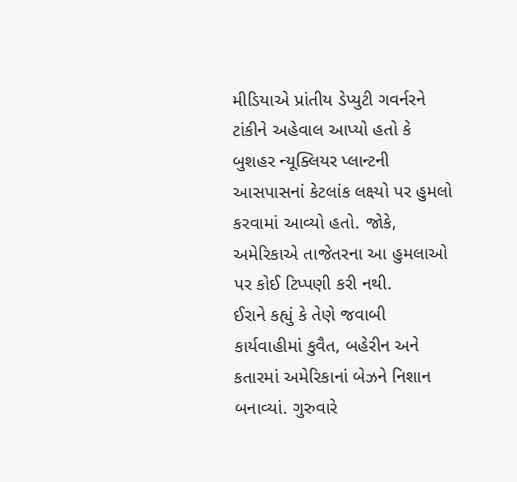મીડિયાએ પ્રાંતીય ડેપ્યુટી ગવર્નરને ટાંકીને અહેવાલ આપ્યો હતો કે બુશહર ન્યૂક્લિયર પ્લાન્ટની આસપાસનાં કેટલાંક લક્ષ્યો પર હુમલો કરવામાં આવ્યો હતો. જોકે, અમેરિકાએ તાજેતરના આ હુમલાઓ પર કોઈ ટિપ્પણી કરી નથી.
ઈરાને કહ્યું કે તેણે જવાબી કાર્યવાહીમાં કુવૈત, બહેરીન અને કતારમાં અમેરિકાનાં બેઝને નિશાન બનાવ્યાં. ગુરુવારે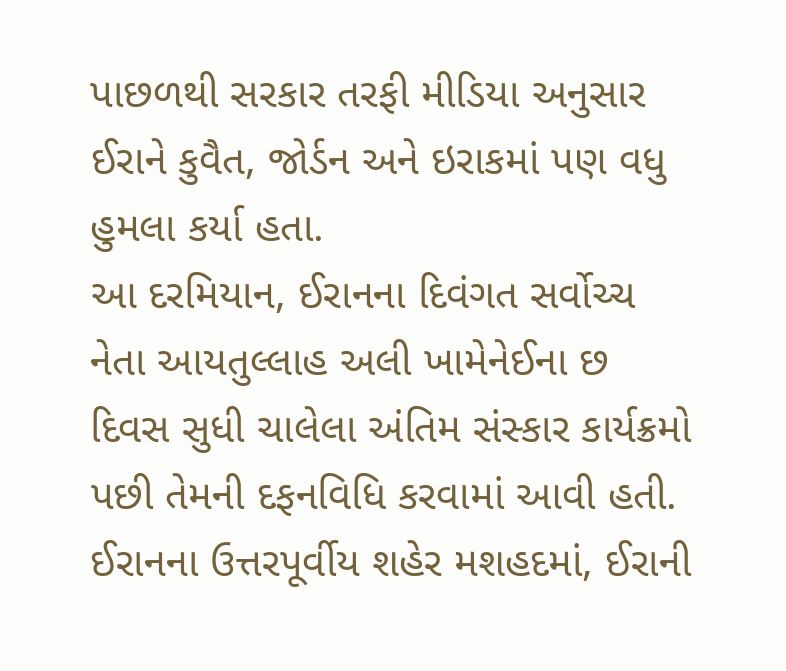પાછળથી સરકાર તરફી મીડિયા અનુસાર ઈરાને કુવૈત, જોર્ડન અને ઇરાકમાં પણ વધુ હુમલા કર્યા હતા.
આ દરમિયાન, ઈરાનના દિવંગત સર્વોચ્ચ નેતા આયતુલ્લાહ અલી ખામેનેઈના છ દિવસ સુધી ચાલેલા અંતિમ સંસ્કાર કાર્યક્રમો પછી તેમની દફનવિધિ કરવામાં આવી હતી.
ઈરાનના ઉત્તરપૂર્વીય શહેર મશહદમાં, ઈરાની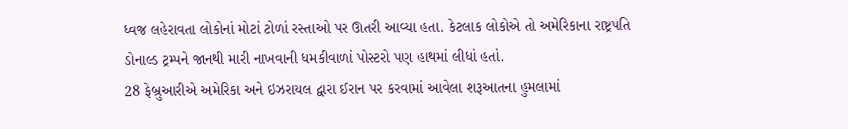ધ્વજ લહેરાવતા લોકોનાં મોટાં ટોળાં રસ્તાઓ પર ઊતરી આવ્યા હતા. કેટલાક લોકોએ તો અમેરિકાના રાષ્ટ્રપતિ ડોનાલ્ડ ટ્રમ્પને જાનથી મારી નાખવાની ધમકીવાળાં પોસ્ટરો પણ હાથમાં લીધાં હતાં.
28 ફેબ્રુઆરીએ અમેરિકા અને ઇઝરાયલ દ્વારા ઈરાન પર કરવામાં આવેલા શરૂઆતના હુમલામાં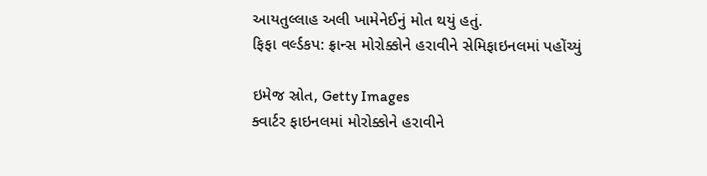આયતુલ્લાહ અલી ખામેનેઈનું મોત થયું હતું.
ફિફા વર્લ્ડકપ: ફ્રાન્સ મોરોક્કોને હરાવીને સેમિફાઇનલમાં પહોંચ્યું

ઇમેજ સ્રોત, Getty Images
ક્વાર્ટર ફાઇનલમાં મોરોક્કોને હરાવીને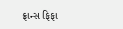ફ્રાન્સ ફિફા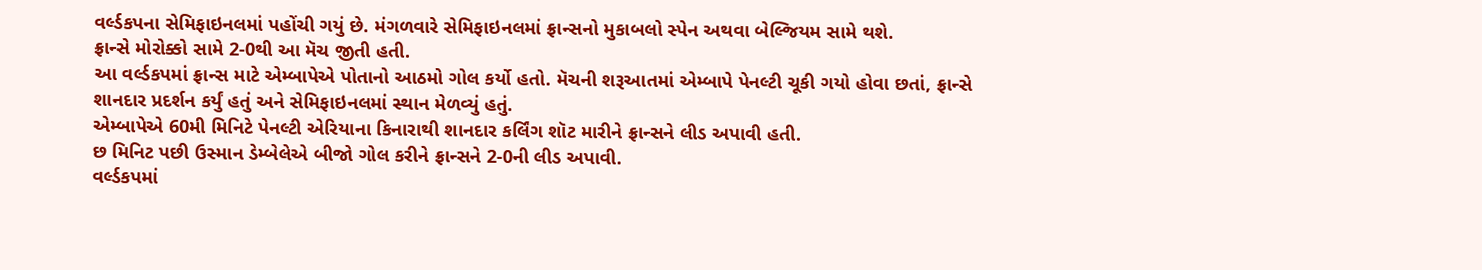વર્લ્ડકપના સેમિફાઇનલમાં પહોંચી ગયું છે. મંગળવારે સેમિફાઇનલમાં ફ્રાન્સનો મુકાબલો સ્પેન અથવા બેલ્જિયમ સામે થશે.
ફ્રાન્સે મોરોક્કો સામે 2-0થી આ મૅચ જીતી હતી.
આ વર્લ્ડકપમાં ફ્રાન્સ માટે એમ્બાપેએ પોતાનો આઠમો ગોલ કર્યો હતો. મૅચની શરૂઆતમાં એમ્બાપે પેનલ્ટી ચૂકી ગયો હોવા છતાં, ફ્રાન્સે શાનદાર પ્રદર્શન કર્યું હતું અને સેમિફાઇનલમાં સ્થાન મેળવ્યું હતું.
એમ્બાપેએ 60મી મિનિટે પેનલ્ટી એરિયાના કિનારાથી શાનદાર કર્લિંગ શૉટ મારીને ફ્રાન્સને લીડ અપાવી હતી.
છ મિનિટ પછી ઉસ્માન ડેમ્બેલેએ બીજો ગોલ કરીને ફ્રાન્સને 2-0ની લીડ અપાવી.
વર્લ્ડકપમાં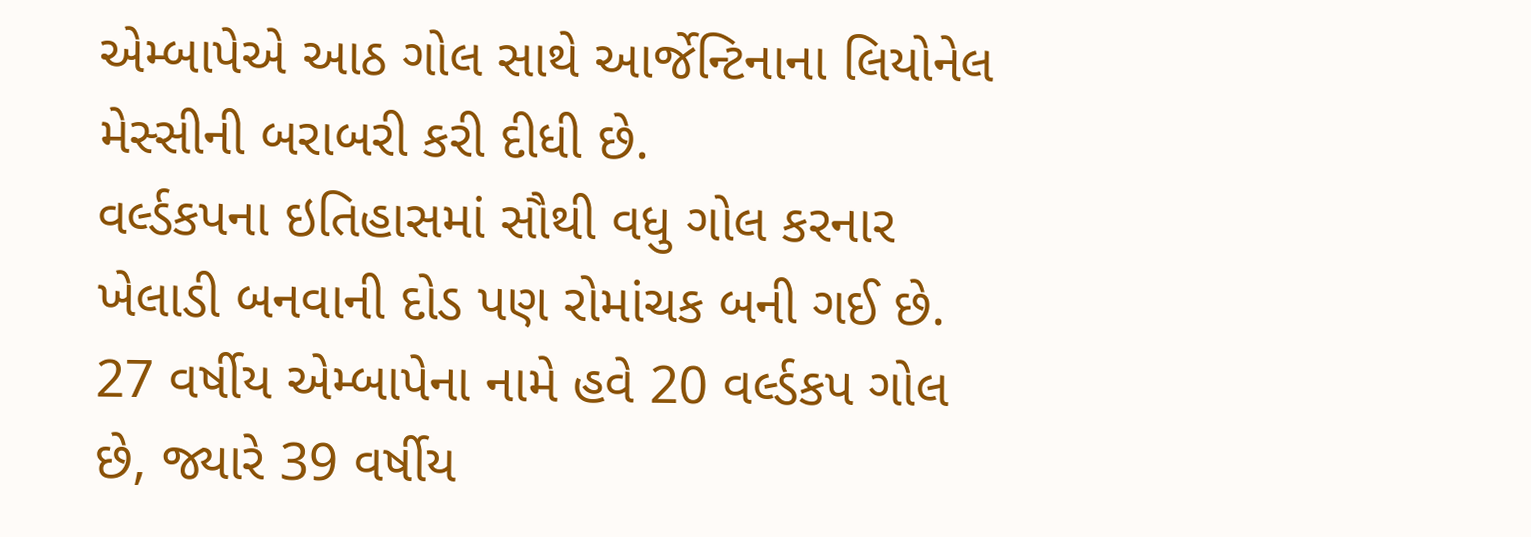એમ્બાપેએ આઠ ગોલ સાથે આર્જેન્ટિનાના લિયોનેલ મેસ્સીની બરાબરી કરી દીધી છે.
વર્લ્ડકપના ઇતિહાસમાં સૌથી વધુ ગોલ કરનાર ખેલાડી બનવાની દોડ પણ રોમાંચક બની ગઈ છે. 27 વર્ષીય એમ્બાપેના નામે હવે 20 વર્લ્ડકપ ગોલ છે, જ્યારે 39 વર્ષીય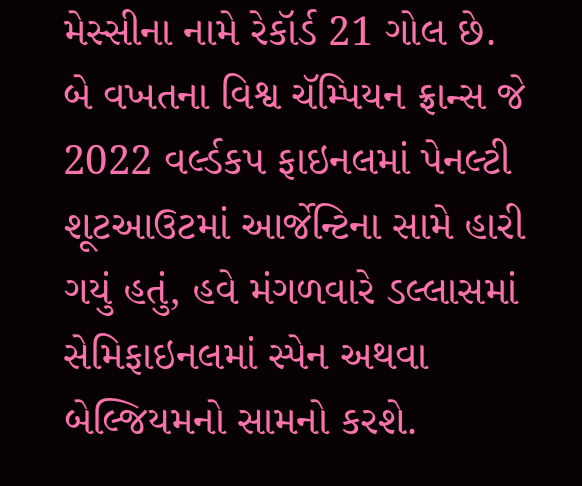મેસ્સીના નામે રેકૉર્ડ 21 ગોલ છે.
બે વખતના વિશ્વ ચૅમ્પિયન ફ્રાન્સ જે 2022 વર્લ્ડકપ ફાઇનલમાં પેનલ્ટી શૂટઆઉટમાં આર્જેન્ટિના સામે હારી ગયું હતું, હવે મંગળવારે ડલ્લાસમાં સેમિફાઇનલમાં સ્પેન અથવા બેલ્જિયમનો સામનો કરશે.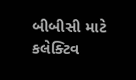બીબીસી માટે કલેક્ટિવ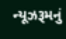ન્યૂઝરૂમનું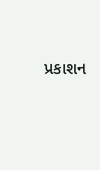પ્રકાશન